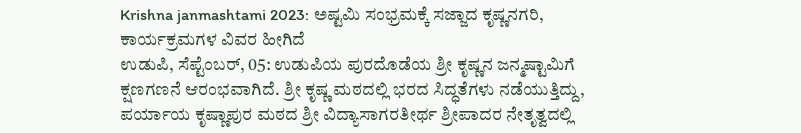Krishna janmashtami 2023: ಅಷ್ಟಮಿ ಸಂಭ್ರಮಕ್ಕೆ ಸಜ್ಜಾದ ಕೃಷ್ಣನಗರಿ, ಕಾರ್ಯಕ್ರಮಗಳ ವಿವರ ಹೀಗಿದೆ
ಉಡುಪಿ, ಸೆಪ್ಟೆಂಬರ್, 05: ಉಡುಪಿಯ ಪುರದೊಡೆಯ ಶ್ರೀ ಕೃಷ್ಣನ ಜನ್ಮಷ್ಟಾಮಿಗೆ ಕ್ಷಣಗಣನೆ ಆರಂಭವಾಗಿದೆ. ಶ್ರೀ ಕೃಷ್ಣ ಮಠದಲ್ಲಿ ಭರದ ಸಿದ್ಧತೆಗಳು ನಡೆಯುತ್ತಿದ್ದು, ಪರ್ಯಾಯ ಕೃಷ್ಣಾಪುರ ಮಠದ ಶ್ರೀ ವಿದ್ಯಾಸಾಗರತೀರ್ಥ ಶ್ರೀಪಾದರ ನೇತೃತ್ವದಲ್ಲಿ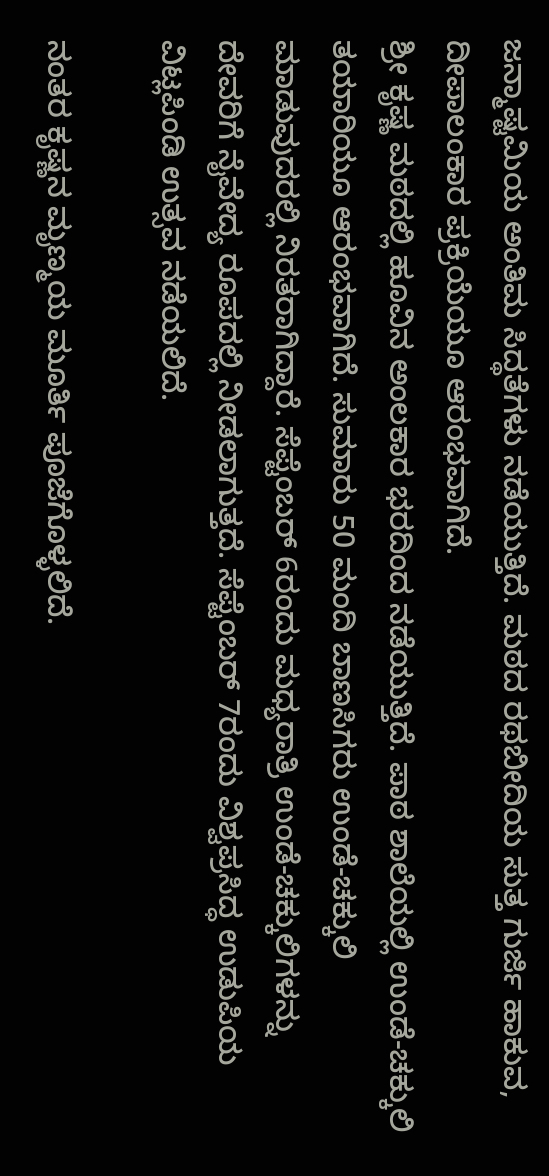ಜನ್ಮಾಷ್ಟಮಿಯ ಅಂತಿಮ ಸಿದ್ಥತೆಗಳು ನಡೆಯುತ್ತಿದೆ. ಮಠದ ರಥಬೀದಿಯ ಸುತ್ತ ಗುರ್ಜಿ ಹಾಕುವ, ದೀಪಾಲಂಕಾರ ಪ್ರಕ್ರಿಯೆಯೂ ಆರಂಭವಾಗಿದೆ.
ಶ್ರೀ ಕೃಷ್ಣ ಮಠದಲ್ಲಿ ಹೂವಿನ ಅಂಲಕಾರ ಭರದಿಂದ ನಡೆಯುತ್ತಿದೆ. ಪಾಠ ಶಾಲೆಯಲ್ಲಿ ಉಂಡೆ-ಚಕ್ಕುಲಿ ತಯಾರಿಯೂ ಆರಂಭವಾಗಿದೆ. ಸುಮಾರು 50 ಮಂದಿ ಬಾಣಸಿಗರು ಉಂಡೆ-ಚಕ್ಕುಲಿ ಮಾಡುವುದರಲ್ಲಿ ನಿರತರಾಗಿದ್ದಾರೆ. ಸೆಪ್ಟೆಂಬರ್ 6ರಂದು ಮಧ್ಯರಾತ್ರಿ ಉಂಡೆ-ಚಕ್ಕುಲಿಗಳನ್ನು ದೇವರಿಗೆ ನೈವೇದ್ಯ ರೂಪದಲ್ಲಿ ನೀಡಲಾಗುತ್ತದೆ. ಸೆಪ್ಟೆಂಬರ್ 7ರಂದು ವಿಶ್ವಪ್ರಸಿದ್ಧ ಉಡುಪಿಯ ವಿಟ್ಲಪಿಂಡಿ ಉತ್ಸವ ನಡೆಯಲಿದೆ.

ನಂತರ ಕೃಷ್ಣನ ಮೃಣ್ಮಯ ಮೂರ್ತಿ ಪೂಜೆಗೊಳ್ಳಲಿದೆ.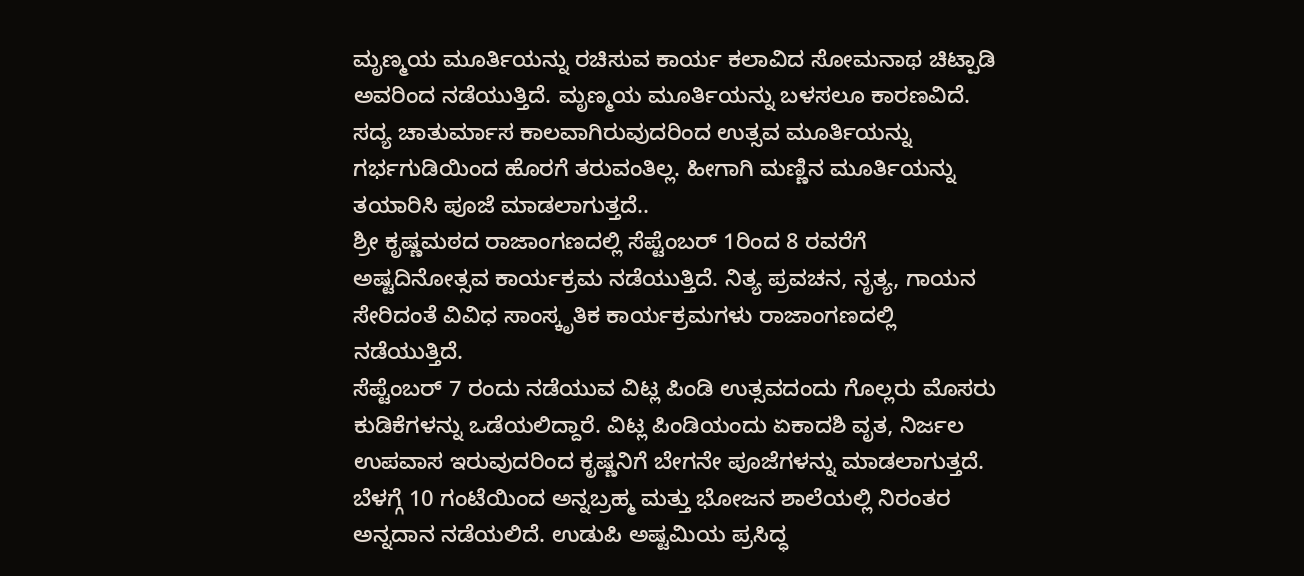ಮೃಣ್ಮಯ ಮೂರ್ತಿಯನ್ನು ರಚಿಸುವ ಕಾರ್ಯ ಕಲಾವಿದ ಸೋಮನಾಥ ಚಿಟ್ಪಾಡಿ ಅವರಿಂದ ನಡೆಯುತ್ತಿದೆ. ಮೃಣ್ಮಯ ಮೂರ್ತಿಯನ್ನು ಬಳಸಲೂ ಕಾರಣವಿದೆ. ಸದ್ಯ ಚಾತುರ್ಮಾಸ ಕಾಲವಾಗಿರುವುದರಿಂದ ಉತ್ಸವ ಮೂರ್ತಿಯನ್ನು ಗರ್ಭಗುಡಿಯಿಂದ ಹೊರಗೆ ತರುವಂತಿಲ್ಲ. ಹೀಗಾಗಿ ಮಣ್ಣಿನ ಮೂರ್ತಿಯನ್ನು ತಯಾರಿಸಿ ಪೂಜೆ ಮಾಡಲಾಗುತ್ತದೆ..
ಶ್ರೀ ಕೃಷ್ಣಮಠದ ರಾಜಾಂಗಣದಲ್ಲಿ ಸೆಪ್ಟೆಂಬರ್ 1ರಿಂದ 8 ರವರೆಗೆ ಅಷ್ಟದಿನೋತ್ಸವ ಕಾರ್ಯಕ್ರಮ ನಡೆಯುತ್ತಿದೆ. ನಿತ್ಯ ಪ್ರವಚನ, ನೃತ್ಯ, ಗಾಯನ ಸೇರಿದಂತೆ ವಿವಿಧ ಸಾಂಸ್ಕೃತಿಕ ಕಾರ್ಯಕ್ರಮಗಳು ರಾಜಾಂಗಣದಲ್ಲಿ ನಡೆಯುತ್ತಿದೆ.
ಸೆಪ್ಟೆಂಬರ್ 7 ರಂದು ನಡೆಯುವ ವಿಟ್ಲ ಪಿಂಡಿ ಉತ್ಸವದಂದು ಗೊಲ್ಲರು ಮೊಸರು ಕುಡಿಕೆಗಳನ್ನು ಒಡೆಯಲಿದ್ದಾರೆ. ವಿಟ್ಲ ಪಿಂಡಿಯಂದು ಏಕಾದಶಿ ವೃತ, ನಿರ್ಜಲ ಉಪವಾಸ ಇರುವುದರಿಂದ ಕೃಷ್ಣನಿಗೆ ಬೇಗನೇ ಪೂಜೆಗಳನ್ನು ಮಾಡಲಾಗುತ್ತದೆ. ಬೆಳಗ್ಗೆ 10 ಗಂಟೆಯಿಂದ ಅನ್ನಬ್ರಹ್ಮ ಮತ್ತು ಭೋಜನ ಶಾಲೆಯಲ್ಲಿ ನಿರಂತರ ಅನ್ನದಾನ ನಡೆಯಲಿದೆ. ಉಡುಪಿ ಅಷ್ಟಮಿಯ ಪ್ರಸಿದ್ಧ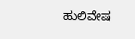ಹುಲಿವೇಷ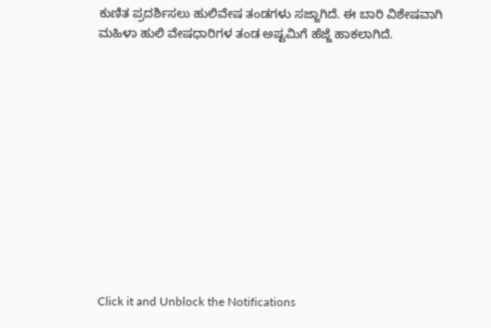ಕುಣಿತ ಪ್ರದರ್ಶಿಸಲು ಹುಲಿವೇಷ ತಂಡಗಳು ಸಜ್ಜಾಗಿದೆ. ಈ ಬಾರಿ ವಿಶೇಷವಾಗಿ ಮಹಿಳಾ ಹುಲಿ ವೇಷಧಾರಿಗಳ ತಂಡ ಅಷ್ಟಮಿಗೆ ಹೆಜ್ಜೆ ಹಾಕಲಾಗಿದೆ.












Click it and Unblock the Notifications